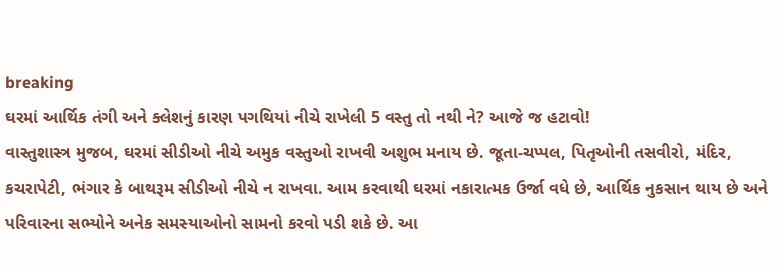breaking
ઘરમાં આર્થિક તંગી અને ક્લેશનું કારણ પગથિયાં નીચે રાખેલી 5 વસ્તુ તો નથી ને? આજે જ હટાવો!
વાસ્તુશાસ્ત્ર મુજબ, ઘરમાં સીડીઓ નીચે અમુક વસ્તુઓ રાખવી અશુભ મનાય છે. જૂતા-ચપ્પલ, પિતૃઓની તસવીરો, મંદિર, કચરાપેટી, ભંગાર કે બાથરૂમ સીડીઓ નીચે ન રાખવા. આમ કરવાથી ઘરમાં નકારાત્મક ઉર્જા વધે છે, આર્થિક નુકસાન થાય છે અને પરિવારના સભ્યોને અનેક સમસ્યાઓનો સામનો કરવો પડી શકે છે. આ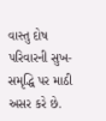વાસ્તુ દોષ પરિવારની સુખ-સમૃદ્ધિ પર માઠી અસર કરે છે.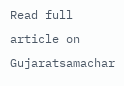Read full article on Gujaratsamachar